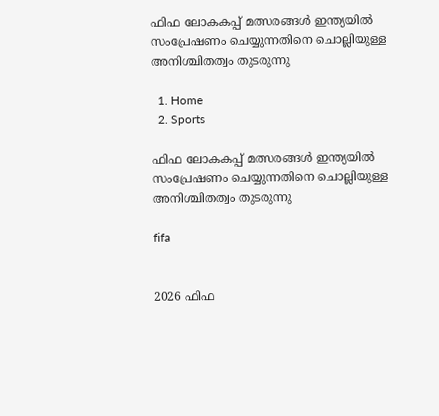ഫിഫ ലോകകപ്പ് മത്സരങ്ങൾ ഇന്ത്യയിൽ സംപ്രേഷണം ചെയ്യുന്നതിനെ ചൊല്ലിയുള്ള അനിശ്ചിതത്വം തുടരുന്നു

  1. Home
  2. Sports

ഫിഫ ലോകകപ്പ് മത്സരങ്ങൾ ഇന്ത്യയിൽ സംപ്രേഷണം ചെയ്യുന്നതിനെ ചൊല്ലിയുള്ള അനിശ്ചിതത്വം തുടരുന്നു

fifa


2026 ഫിഫ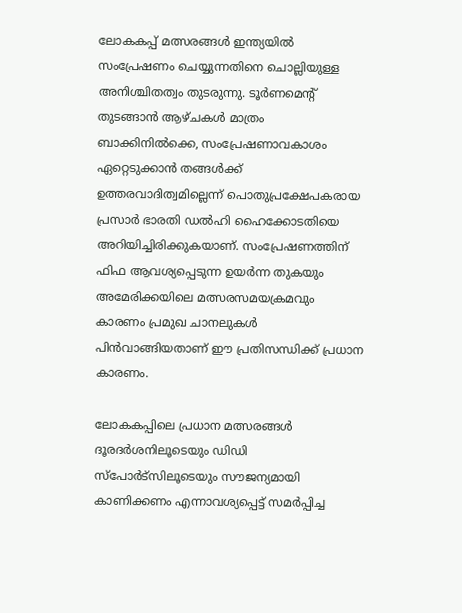ലോകകപ്പ് മത്സരങ്ങൾ ഇന്ത്യയിൽ സംപ്രേഷണം ചെയ്യുന്നതിനെ ചൊല്ലിയുള്ള അനിശ്ചിതത്വം തുടരുന്നു. ടൂർണമെന്റ് തുടങ്ങാൻ ആഴ്ചകൾ മാത്രം ബാക്കിനിൽക്കെ, സംപ്രേഷണാവകാശം ഏറ്റെടുക്കാൻ തങ്ങൾക്ക് ഉത്തരവാദിത്വമില്ലെന്ന് പൊതുപ്രക്ഷേപകരായ പ്രസാർ ഭാരതി ഡൽഹി ഹൈക്കോടതിയെ അറിയിച്ചിരിക്കുകയാണ്. സംപ്രേഷണത്തിന് ഫിഫ ആവശ്യപ്പെടുന്ന ഉയർന്ന തുകയും അമേരിക്കയിലെ മത്സരസമയക്രമവും കാരണം പ്രമുഖ ചാനലുകൾ പിൻവാങ്ങിയതാണ് ഈ പ്രതിസന്ധിക്ക് പ്രധാന കാരണം.

ലോകകപ്പിലെ പ്രധാന മത്സരങ്ങൾ ദൂരദർശനിലൂടെയും ഡിഡി സ്‌പോർട്‌സിലൂടെയും സൗജന്യമായി കാണിക്കണം എന്നാവശ്യപ്പെട്ട് സമർപ്പിച്ച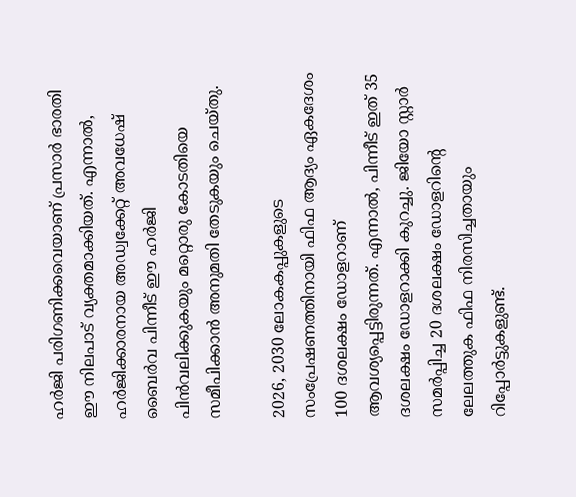ഹർജി പരിഗണിക്കവെയാണ് പ്രസാർ ഭാരതി ഈ നിലപാട് വ്യക്തമാക്കിയത്. എന്നാൽ, ഹർജിക്കാരനായ അഡ്വക്കേറ്റ് അവധേഷ് ബൈർവ പിന്നീട് ഈ ഹർജി പിൻവലിക്കുകയും മറ്റൊരു കോടതിയെ സമീപിക്കാൻ അനുമതി തേടുകയും ചെയ്തു.

2026, 2030 ലോകകപ്പുകളുടെ സംപ്രേഷണത്തിനായി ഫിഫ ആദ്യം ഏകദേശം 100 ദശലക്ഷം ഡോളറാണ് ആവശ്യപ്പെട്ടിരുന്നത്. എന്നാൽ, പിന്നീട് ഇത് 35 ദശലക്ഷം ഡോളറാക്കി കുറച്ചു. ജിയോ സ്റ്റാർ സമർപ്പിച്ച 20 ദശലക്ഷം ഡോളറിന്റെ ലേലത്തുക ഫിഫ നിരസിച്ചതായും റിപ്പോർട്ടുകളുണ്ട്.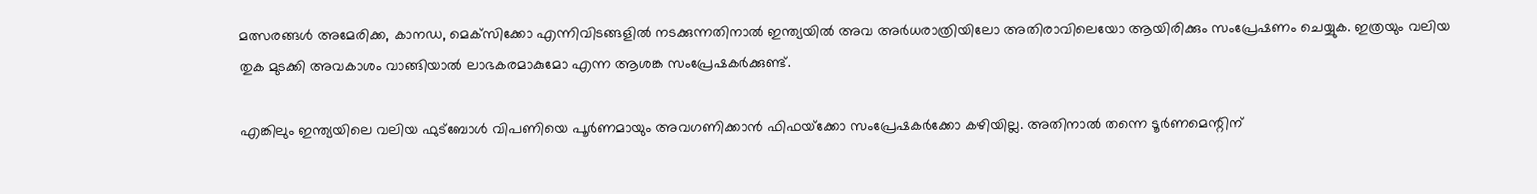മത്സരങ്ങൾ അമേരിക്ക, കാനഡ, മെക്‌സിക്കോ എന്നിവിടങ്ങളിൽ നടക്കുന്നതിനാൽ ഇന്ത്യയിൽ അവ അർധരാത്രിയിലോ അതിരാവിലെയോ ആയിരിക്കും സംപ്രേഷണം ചെയ്യുക. ഇത്രയും വലിയ തുക മുടക്കി അവകാശം വാങ്ങിയാൽ ലാഭകരമാകുമോ എന്ന ആശങ്ക സംപ്രേഷകർക്കുണ്ട്.

എങ്കിലും ഇന്ത്യയിലെ വലിയ ഫുട്‌ബോൾ വിപണിയെ പൂർണമായും അവഗണിക്കാൻ ഫിഫയ്‌ക്കോ സംപ്രേഷകർക്കോ കഴിയില്ല. അതിനാൽ തന്നെ ടൂർണമെന്റിന്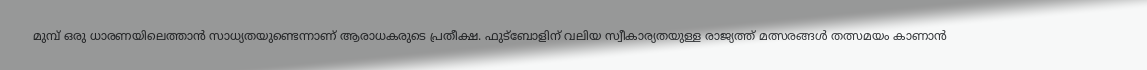മുമ്പ് ഒരു ധാരണയിലെത്താൻ സാധ്യതയുണ്ടെന്നാണ് ആരാധകരുടെ പ്രതീക്ഷ. ഫുട്‌ബോളിന് വലിയ സ്വീകാര്യതയുള്ള രാജ്യത്ത് മത്സരങ്ങൾ തത്സമയം കാണാൻ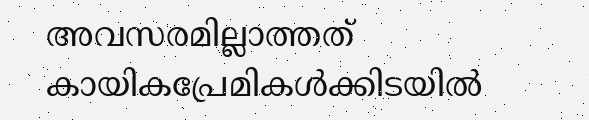അവസരമില്ലാത്തത് കായികപ്രേമികൾക്കിടയിൽ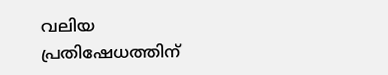വലിയ പ്രതിഷേധത്തിന്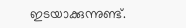ഇടയാക്കുന്നുണ്ട്.